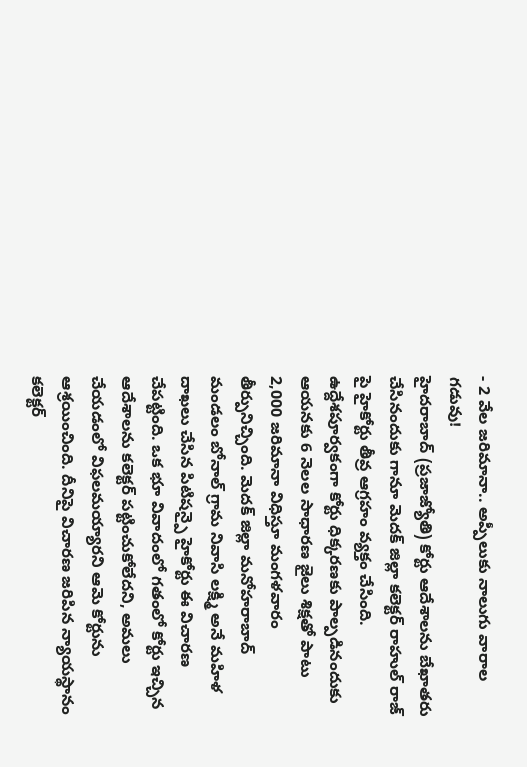- 2 వేల జరిమానా.. అప్పీలుకు నాలుగు వారాల గడువు!
హైదరాబాద్ (ప్రజాజ్యోతి) కోర్టు ఆదేశాలను బేఖాతరు చేసినందుకు గానూ మెదక్ జిల్లా కలెక్టర్ రాహుల్ రాజ్ పై హైకోర్టు తీవ్ర ఆగ్రహం వ్యక్తం చేసింది. ఉద్దేశపూర్వకంగా కోర్టు ధిక్కరణకు పాల్పడినందుకు ఆయనకు 6 నెలల సాధారణ జైలు శిక్షతో పాటు 2,000 జరిమానా విధిస్తూ మంగళవారం తీర్పునిచ్చింది. మెదక్ జిల్లా మనోహరాబాద్ మండలం బోనాల్ గ్రామ నివాసి లక్ష్మి అనే మహిళ దాఖలు చేసిన పిటిషన్పై హైకోర్టు ఈ విచారణ చేపట్టింది. ఒక భూ వివాదంలో గతంలో కోర్టు ఇచ్చిన ఆదేశాలను కలెక్టర్ పట్టించుకోలేదని, అమలు చేయడంలో విఫలమయ్యారని ఆమె కోర్టును ఆశ్రయించింది. దీనిపై విచారణ జరిపిన న్యాయస్థానం కలెక్టర్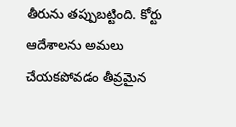తీరును తప్పుబట్టింది. కోర్టు ఆదేశాలను అమలు చేయకపోవడం తీవ్రమైన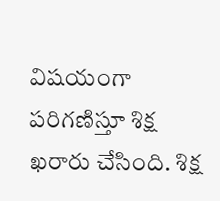విషయంగా పరిగణిస్తూ శిక్ష ఖరారు చేసింది. శిక్ష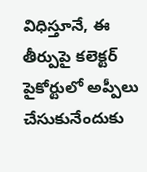విధిస్తూనే, ఈ తీర్పుపై కలెక్టర్ పైకోర్టులో అప్పీలు చేసుకునేందుకు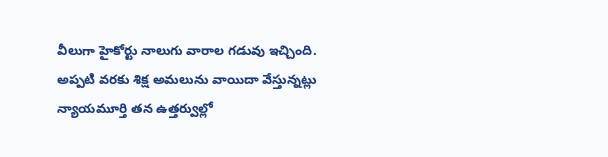వీలుగా హైకోర్టు నాలుగు వారాల గడువు ఇచ్చింది. అప్పటి వరకు శిక్ష అమలును వాయిదా వేస్తున్నట్లు న్యాయమూర్తి తన ఉత్తర్వుల్లో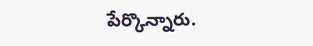పేర్కొన్నారు.